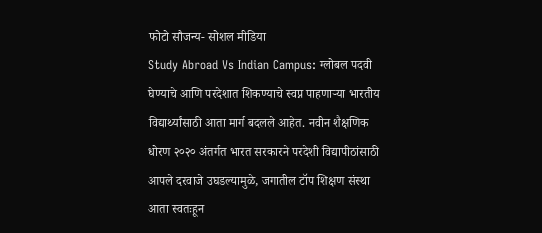फोटो सौजन्य- सोशल मीडिया
Study Abroad Vs Indian Campus: ग्लोबल पदवी घेण्याचे आणि परदेशात शिकण्याचे स्वप्न पाहणाऱ्या भारतीय विद्यार्थ्यांसाठी आता मार्ग बदलले आहेत. नवीन शैक्षणिक धोरण २०२० अंतर्गत भारत सरकारने परदेशी विद्यापीठांसाठी आपले दरवाजे उघडल्यामुळे, जगातील टॉप शिक्षण संस्था आता स्वतःहून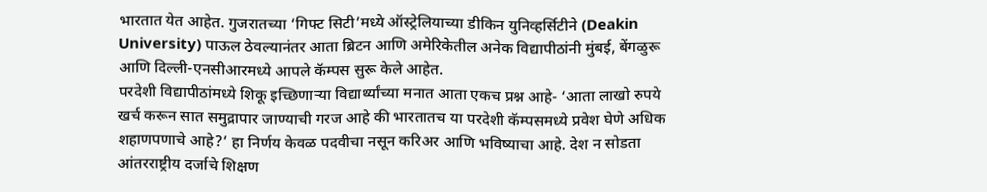भारतात येत आहेत. गुजरातच्या ‘गिफ्ट सिटी’मध्ये ऑस्ट्रेलियाच्या डीकिन युनिव्हर्सिटीने (Deakin University) पाऊल ठेवल्यानंतर आता ब्रिटन आणि अमेरिकेतील अनेक विद्यापीठांनी मुंबई, बेंगळुरू आणि दिल्ली-एनसीआरमध्ये आपले कॅम्पस सुरू केले आहेत.
परदेशी विद्यापीठांमध्ये शिकू इच्छिणाऱ्या विद्यार्थ्यांच्या मनात आता एकच प्रश्न आहे- ‘आता लाखो रुपये खर्च करून सात समुद्रापार जाण्याची गरज आहे की भारतातच या परदेशी कॅम्पसमध्ये प्रवेश घेणे अधिक शहाणपणाचे आहे?’ हा निर्णय केवळ पदवीचा नसून करिअर आणि भविष्याचा आहे. देश न सोडता आंतरराष्ट्रीय दर्जाचे शिक्षण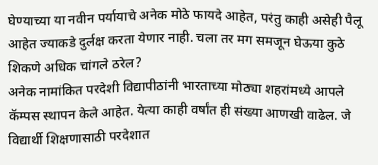घेण्याच्या या नवीन पर्यायाचे अनेक मोठे फायदे आहेत, परंतु काही असेही पैलू आहेत ज्याकडे दुर्लक्ष करता येणार नाही. चला तर मग समजून घेऊया कुठे शिकणे अधिक चांगले ठरेल?
अनेक नामांकित परदेशी विद्यापीठांनी भारताच्या मोठ्या शहरांमध्ये आपले कॅम्पस स्थापन केले आहेत. येत्या काही वर्षांत ही संख्या आणखी वाढेल. जे विद्यार्थी शिक्षणासाठी परदेशात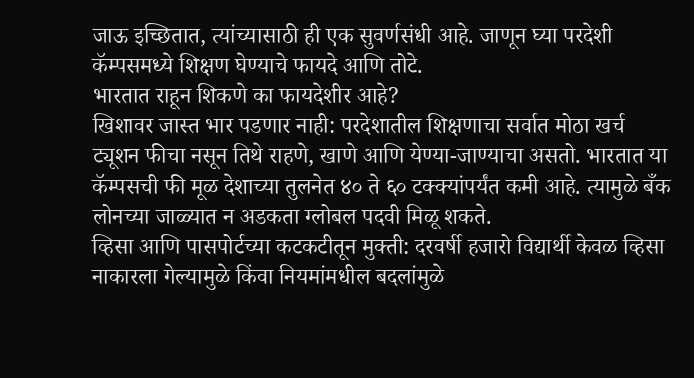जाऊ इच्छितात, त्यांच्यासाठी ही एक सुवर्णसंधी आहे. जाणून घ्या परदेशी कॅम्पसमध्ये शिक्षण घेण्याचे फायदे आणि तोटे.
भारतात राहून शिकणे का फायदेशीर आहे?
खिशावर जास्त भार पडणार नाही: परदेशातील शिक्षणाचा सर्वात मोठा खर्च ट्यूशन फीचा नसून तिथे राहणे, खाणे आणि येण्या-जाण्याचा असतो. भारतात या कॅम्पसची फी मूळ देशाच्या तुलनेत ४० ते ६० टक्क्यांपर्यंत कमी आहे. त्यामुळे बँक लोनच्या जाळ्यात न अडकता ग्लोबल पदवी मिळू शकते.
व्हिसा आणि पासपोर्टच्या कटकटीतून मुक्ती: दरवर्षी हजारो विद्यार्थी केवळ व्हिसा नाकारला गेल्यामुळे किंवा नियमांमधील बदलांमुळे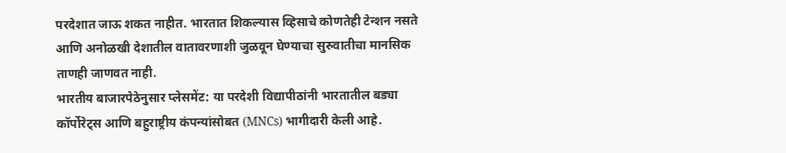परदेशात जाऊ शकत नाहीत. भारतात शिकल्यास व्हिसाचे कोणतेही टेन्शन नसते आणि अनोळखी देशातील वातावरणाशी जुळवून घेण्याचा सुरुवातीचा मानसिक ताणही जाणवत नाही.
भारतीय बाजारपेठेनुसार प्लेसमेंट: या परदेशी विद्यापीठांनी भारतातील बड्या कॉर्पोरेट्स आणि बहुराष्ट्रीय कंपन्यांसोबत (MNCs) भागीदारी केली आहे.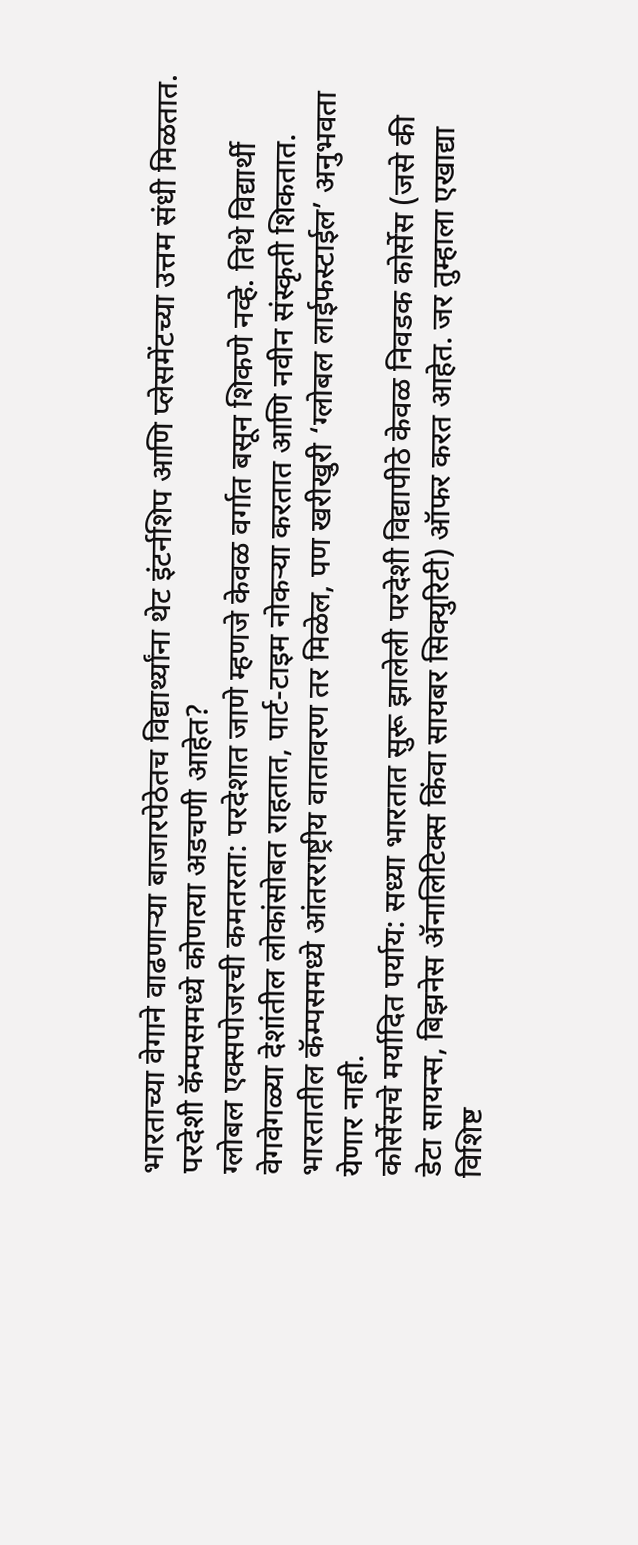भारताच्या वेगाने वाढणाऱ्या बाजारपेठेतच विद्यार्थ्यांना थेट इंटर्नशिप आणि प्लेसमेंटच्या उत्तम संधी मिळतात.
परदेशी कॅम्पसमध्ये कोणत्या अडचणी आहेत?
ग्लोबल एक्सपोजरची कमतरता: परदेशात जाणे म्हणजे केवळ वर्गात बसून शिकणे नव्हे. तिथे विद्यार्थी वेगवेगळ्या देशांतील लोकांसोबत राहतात, पार्ट-टाइम नोकऱ्या करतात आणि नवीन संस्कृती शिकतात. भारतातील कॅम्पसमध्ये आंतरराष्ट्रीय वातावरण तर मिळेल, पण खरीखुरी ‘ग्लोबल लाईफस्टाईल’ अनुभवता येणार नाही.
कोर्सेसचे मर्यादित पर्याय: सध्या भारतात सुरू झालेली परदेशी विद्यापीठे केवळ निवडक कोर्सेस (जसे की डेटा सायन्स, बिझनेस ॲनालिटिक्स किंवा सायबर सिक्युरिटी) ऑफर करत आहेत. जर तुम्हाला एखाद्या विशिष्ट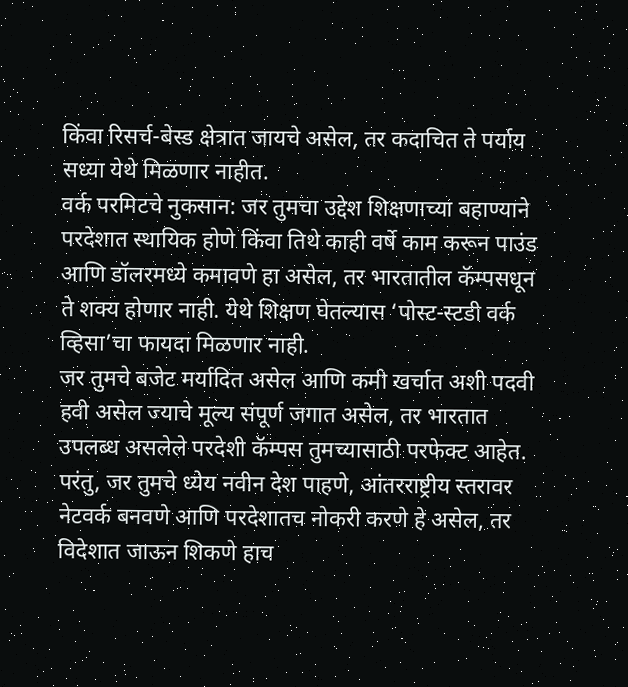किंवा रिसर्च-बेस्ड क्षेत्रात जायचे असेल, तर कदाचित ते पर्याय सध्या येथे मिळणार नाहीत.
वर्क परमिटचे नुकसान: जर तुमचा उद्देश शिक्षणाच्या बहाण्याने परदेशात स्थायिक होणे किंवा तिथे काही वर्षे काम करून पाउंड आणि डॉलरमध्ये कमावणे हा असेल, तर भारतातील कॅम्पसधून ते शक्य होणार नाही. येथे शिक्षण घेतल्यास ‘पोस्ट-स्टडी वर्क व्हिसा’चा फायदा मिळणार नाही.
जर तुमचे बजेट मर्यादित असेल आणि कमी खर्चात अशी पदवी हवी असेल ज्याचे मूल्य संपूर्ण जगात असेल, तर भारतात उपलब्ध असलेले परदेशी कॅम्पस तुमच्यासाठी परफेक्ट आहेत. परंतु, जर तुमचे ध्येय नवीन देश पाहणे, आंतरराष्ट्रीय स्तरावर नेटवर्क बनवणे आणि परदेशातच नोकरी करणे हे असेल, तर विदेशात जाऊन शिकणे हाच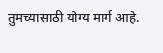तुमच्यासाठी योग्य मार्ग आहे.